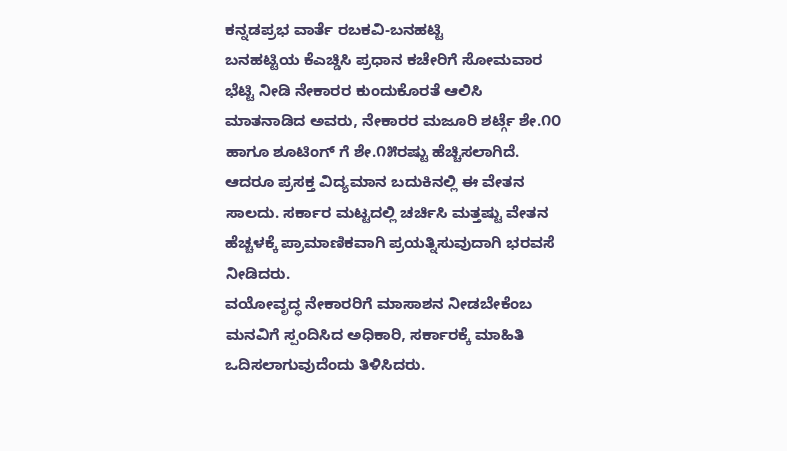ಕನ್ನಡಪ್ರಭ ವಾರ್ತೆ ರಬಕವಿ-ಬನಹಟ್ಟಿ
ಬನಹಟ್ಟಿಯ ಕೆಎಚ್ಡಿಸಿ ಪ್ರಧಾನ ಕಚೇರಿಗೆ ಸೋಮವಾರ ಭೆಟ್ಟಿ ನೀಡಿ ನೇಕಾರರ ಕುಂದುಕೊರತೆ ಆಲಿಸಿ ಮಾತನಾಡಿದ ಅವರು, ನೇಕಾರರ ಮಜೂರಿ ಶರ್ಟ್ಗೆ ಶೇ.೧೦ ಹಾಗೂ ಶೂಟಿಂಗ್ ಗೆ ಶೇ.೧೫ರಷ್ಟು ಹೆಚ್ಚಿಸಲಾಗಿದೆ. ಆದರೂ ಪ್ರಸಕ್ತ ವಿದ್ಯಮಾನ ಬದುಕಿನಲ್ಲಿ ಈ ವೇತನ ಸಾಲದು. ಸರ್ಕಾರ ಮಟ್ಟದಲ್ಲಿ ಚರ್ಚಿಸಿ ಮತ್ತಷ್ಟು ವೇತನ ಹೆಚ್ಚಳಕ್ಕೆ ಪ್ರಾಮಾಣಿಕವಾಗಿ ಪ್ರಯತ್ನಿಸುವುದಾಗಿ ಭರವಸೆ ನೀಡಿದರು.
ವಯೋವೃದ್ಧ ನೇಕಾರರಿಗೆ ಮಾಸಾಶನ ನೀಡಬೇಕೆಂಬ ಮನವಿಗೆ ಸ್ಪಂದಿಸಿದ ಅಧಿಕಾರಿ, ಸರ್ಕಾರಕ್ಕೆ ಮಾಹಿತಿ ಒದಿಸಲಾಗುವುದೆಂದು ತಿಳಿಸಿದರು.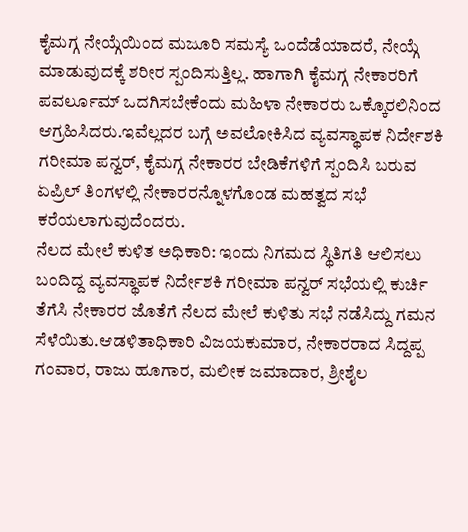ಕೈಮಗ್ಗ ನೇಯ್ಗೆಯಿಂದ ಮಜೂರಿ ಸಮಸ್ಯೆ ಒಂದೆಡೆಯಾದರೆ, ನೇಯ್ಗೆ ಮಾಡುವುದಕ್ಕೆ ಶರೀರ ಸ್ಪಂದಿಸುತ್ತಿಲ್ಲ. ಹಾಗಾಗಿ ಕೈಮಗ್ಗ ನೇಕಾರರಿಗೆ ಪವರ್ಲೂಮ್ ಒದಗಿಸಬೇಕೆಂದು ಮಹಿಳಾ ನೇಕಾರರು ಒಕ್ಕೊರಲಿನಿಂದ ಆಗ್ರಹಿಸಿದರು.ಇವೆಲ್ಲದರ ಬಗ್ಗೆ ಅವಲೋಕಿಸಿದ ವ್ಯವಸ್ಥಾಪಕ ನಿರ್ದೇಶಕಿ ಗರೀಮಾ ಪನ್ವರ್, ಕೈಮಗ್ಗ ನೇಕಾರರ ಬೇಡಿಕೆಗಳಿಗೆ ಸ್ಪಂದಿಸಿ ಬರುವ ಏಪ್ರಿಲ್ ತಿಂಗಳಲ್ಲಿ ನೇಕಾರರನ್ನೊಳಗೊಂಡ ಮಹತ್ವದ ಸಭೆ ಕರೆಯಲಾಗುವುದೆಂದರು.
ನೆಲದ ಮೇಲೆ ಕುಳಿತ ಅಧಿಕಾರಿ: ಇಂದು ನಿಗಮದ ಸ್ಥಿತಿಗತಿ ಆಲಿಸಲು ಬಂದಿದ್ದ ವ್ಯವಸ್ಥಾಪಕ ನಿರ್ದೇಶಕಿ ಗರೀಮಾ ಪನ್ವರ್ ಸಭೆಯಲ್ಲಿ ಕುರ್ಚಿ ತೆಗೆಸಿ ನೇಕಾರರ ಜೊತೆಗೆ ನೆಲದ ಮೇಲೆ ಕುಳಿತು ಸಭೆ ನಡೆಸಿದ್ದು ಗಮನ ಸೆಳೆಯಿತು.ಆಡಳಿತಾಧಿಕಾರಿ ವಿಜಯಕುಮಾರ, ನೇಕಾರರಾದ ಸಿದ್ದಪ್ಪ ಗಂವಾರ, ರಾಜು ಹೂಗಾರ, ಮಲೀಕ ಜಮಾದಾರ, ಶ್ರೀಶೈಲ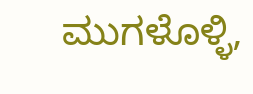ಮುಗಳೊಳ್ಳಿ,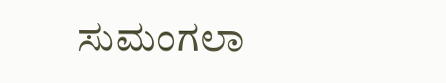ಸುಮಂಗಲಾ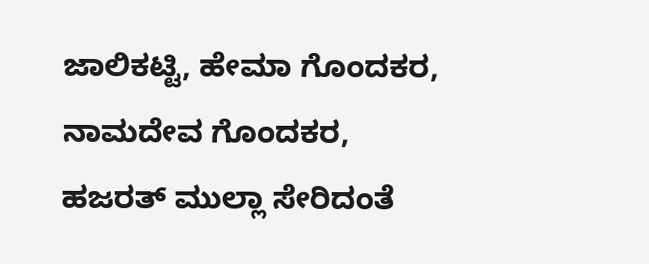ಜಾಲಿಕಟ್ಟಿ, ಹೇಮಾ ಗೊಂದಕರ, ನಾಮದೇವ ಗೊಂದಕರ, ಹಜರತ್ ಮುಲ್ಲಾ ಸೇರಿದಂತೆ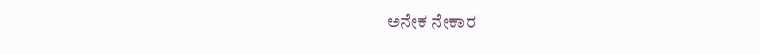ಅನೇಕ ನೇಕಾರ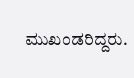ಮುಖಂಡರಿದ್ದರು.